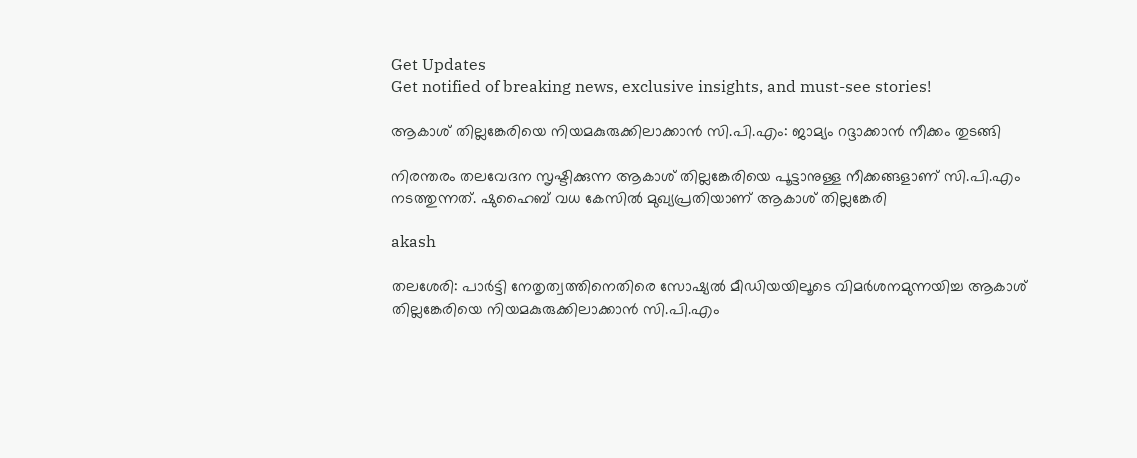Get Updates
Get notified of breaking news, exclusive insights, and must-see stories!

ആകാശ് തില്ലങ്കേരിയെ നിയമകുരുക്കിലാക്കാന്‍ സി.പി.എം: ജാമ്യം റദ്ദാക്കാന്‍ നീക്കം തുടങ്ങി

നിരന്തരം തലവേദന സൃഷ്ടിക്കുന്ന ആകാശ് തില്ലങ്കേരിയെ പൂട്ടാനുള്ള നീക്കങ്ങളാണ് സി.പി.എം നടത്തുന്നത്. ഷുഹൈബ് വധ കേസില്‍ മുഖ്യപ്രതിയാണ് ആകാശ് തില്ലങ്കേരി

akash

തലശേരി: പാര്‍ട്ടി നേതൃത്വത്തിനെതിരെ സോഷ്യല്‍ മീഡിയയിലൂടെ വിമര്‍ശനമുന്നയിച്ച ആകാശ് തില്ലങ്കേരിയെ നിയമകുരുക്കിലാക്കാന്‍ സി.പി.എം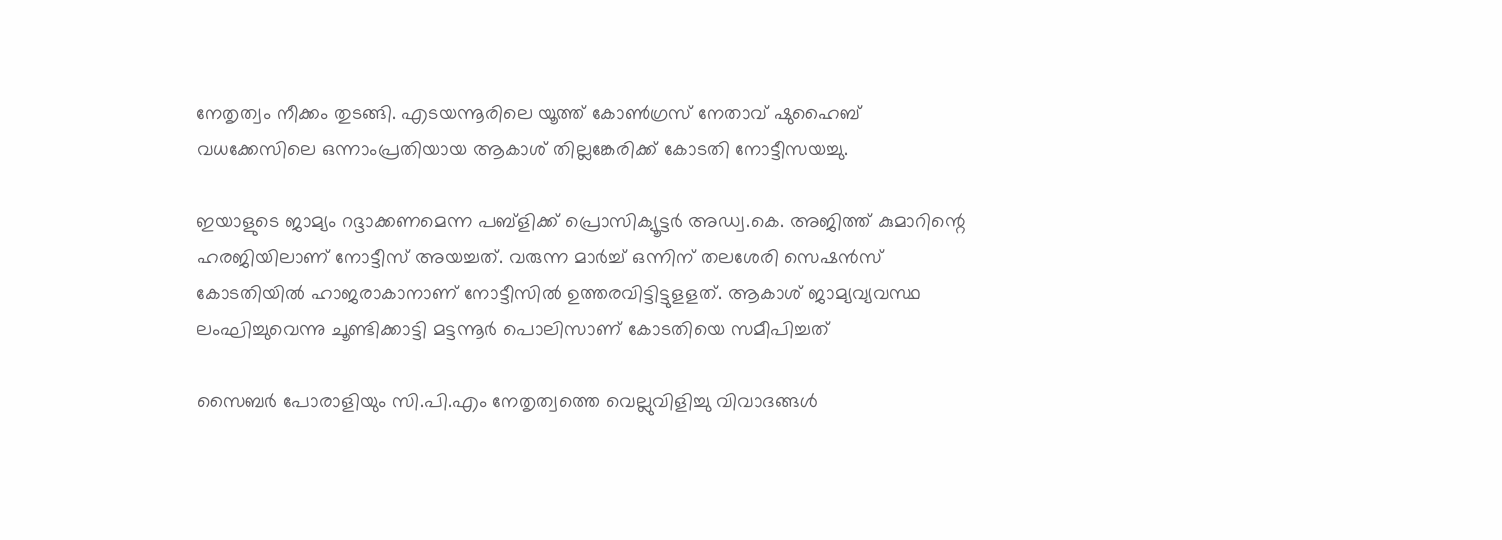നേതൃത്വം നീക്കം തുടങ്ങി. എടയന്നൂരിലെ യൂത്ത് കോണ്‍ഗ്രസ് നേതാവ് ഷുഹൈബ് വധക്കേസിലെ ഒന്നാംപ്രതിയായ ആകാശ് തില്ലങ്കേരിക്ക് കോടതി നോട്ടീസയച്ചു.

ഇയാളുടെ ജാമ്യം റദ്ദാക്കണമെന്ന പബ്ളിക്ക് പ്രൊസിക്യൂട്ടര്‍ അഡ്വ.കെ. അജിത്ത് കുമാറിന്റെ ഹരജിയിലാണ് നോട്ടീസ് അയച്ചത്. വരുന്ന മാര്‍ച്ച് ഒന്നിന് തലശേരി സെഷന്‍സ് കോടതിയില്‍ ഹാജരാകാനാണ് നോട്ടീസില്‍ ഉത്തരവിട്ടിട്ടുളളത്. ആകാശ് ജാമ്യവ്യവസ്ഥ ലംഘിച്ചുവെന്നു ചൂണ്ടിക്കാട്ടി മട്ടന്നൂര്‍ പൊലിസാണ് കോടതിയെ സമീപിച്ചത്

സൈബര്‍ പോരാളിയും സി.പി.എം നേതൃത്വത്തെ വെല്ലുവിളിച്ചു വിവാദങ്ങള്‍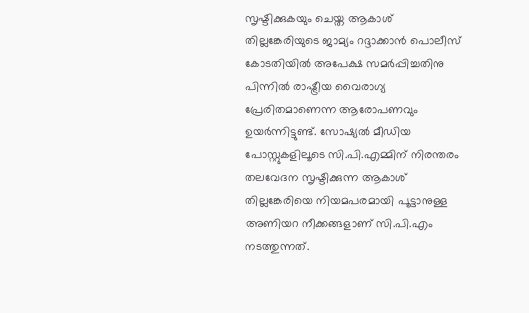സൃഷ്ടിക്കുകയും ചെയ്ത ആകാശ് തില്ലങ്കേരിയുടെ ജാമ്യം റദ്ദാക്കാന്‍ പൊലീസ് കോടതിയില്‍ അപേക്ഷ സമര്‍പ്പിച്ചതിനു പിന്നില്‍ രാഷ്ട്രീയ വൈരാഗ്യ പ്രേരിതമാണെന്ന ആരോപണവും ഉയര്‍ന്നിട്ടുണ്ട്. സോഷ്യല്‍ മീഡിയ പോസ്റ്റുകളിലൂടെ സി.പി.എമ്മിന് നിരന്തരം തലവേദന സൃഷ്ടിക്കുന്ന ആകാശ് തില്ലങ്കേരിയെ നിയമപരമായി പൂട്ടാനുള്ള അണിയറ നീക്കങ്ങളാണ് സി.പി.എം നടത്തുന്നത്.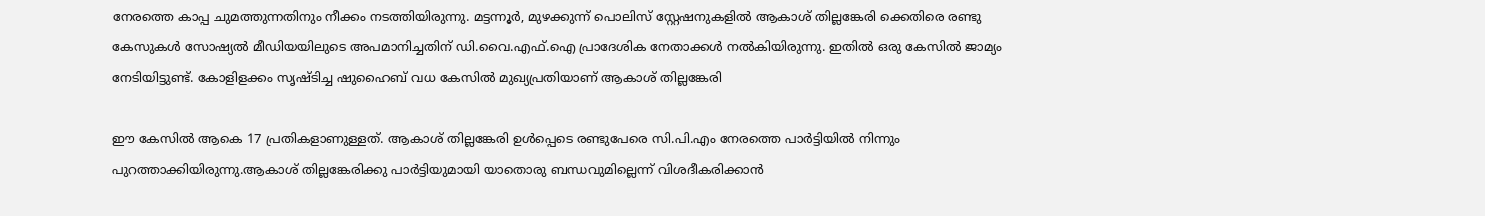നേരത്തെ കാപ്പ ചുമത്തുന്നതിനും നീക്കം നടത്തിയിരുന്നു. മട്ടന്നൂര്‍, മുഴക്കുന്ന് പൊലിസ് സ്റ്റേഷനുകളില്‍ ആകാശ് തില്ലങ്കേരി ക്കെതിരെ രണ്ടു കേസുകള്‍ സോഷ്യല്‍ മീഡിയയിലുടെ അപമാനിച്ചതിന് ഡി.വൈ.എഫ്.ഐ പ്രാദേശിക നേതാക്കള്‍ നല്‍കിയിരുന്നു. ഇതില്‍ ഒരു കേസില്‍ ജാമ്യം നേടിയിട്ടുണ്ട്. കോളിളക്കം സൃഷ്ടിച്ച ഷുഹൈബ് വധ കേസില്‍ മുഖ്യപ്രതിയാണ് ആകാശ് തില്ലങ്കേരി

ഈ കേസില്‍ ആകെ 17 പ്രതികളാണുള്ളത്. ആകാശ് തില്ലങ്കേരി ഉള്‍പ്പെടെ രണ്ടുപേരെ സി.പി.എം നേരത്തെ പാര്‍ട്ടിയില്‍ നിന്നും പുറത്താക്കിയിരുന്നു.ആകാശ് തില്ലങ്കേരിക്കു പാര്‍ട്ടിയുമായി യാതൊരു ബന്ധവുമില്ലെന്ന് വിശദീകരിക്കാന്‍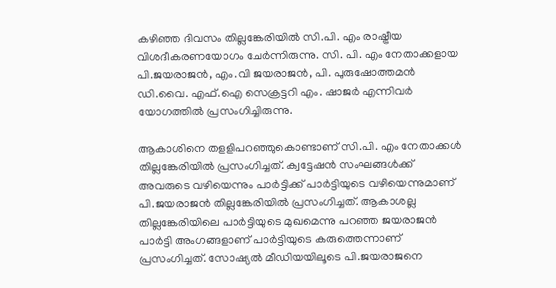കഴിഞ്ഞ ദിവസം തില്ലങ്കേരിയില്‍ സി.പി. എം രാഷ്ട്രീയ വിശദീകരണയോഗം ചേര്‍ന്നിരുന്നു. സി. പി. എം നേതാക്കളായ പി.ജയരാജന്‍, എം.വി ജയരാജന്‍, പി. പുരുഷോത്തമന്‍ ഡി.വൈ. എഫ്.ഐ സെക്രട്ടറി എം. ഷാജര്‍ എന്നിവര്‍ യോഗത്തില്‍ പ്രസംഗിച്ചിരുന്നു.

ആകാശിനെ തളളിപറഞ്ഞുകൊണ്ടാണ് സി.പി. എം നേതാക്കള്‍ തില്ലങ്കേരിയില്‍ പ്രസംഗിച്ചത്. ക്വട്ടേഷന്‍ സംഘങ്ങള്‍ക്ക് അവരുടെ വഴിയെന്നും പാര്‍ട്ടിക്ക് പാര്‍ട്ടിയുടെ വഴിയെന്നുമാണ് പി.ജയരാജന്‍ തില്ലങ്കേരിയില്‍ പ്രസംഗിച്ചത്. ആകാശല്ല തില്ലങ്കേരിയിലെ പാര്‍ട്ടിയുടെ മുഖമെന്നു പറഞ്ഞ ജയരാജന്‍ പാര്‍ട്ടി അംഗങ്ങളാണ് പാര്‍ട്ടിയുടെ കരുത്തെന്നാണ് പ്രസംഗിച്ചത്. സോഷ്യല്‍ മീഡിയയിലൂടെ പി.ജയരാജനെ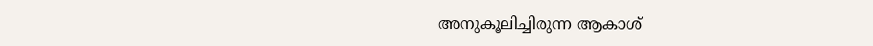അനുകൂലിച്ചിരുന്ന ആകാശ്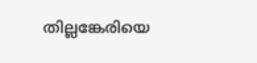തില്ലങ്കേരിയെ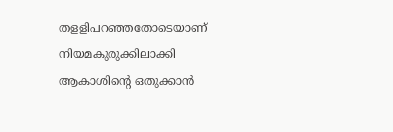തളളിപറഞ്ഞതോടെയാണ് നിയമകുരുക്കിലാക്കി ആകാശിന്റെ ഒതുക്കാന്‍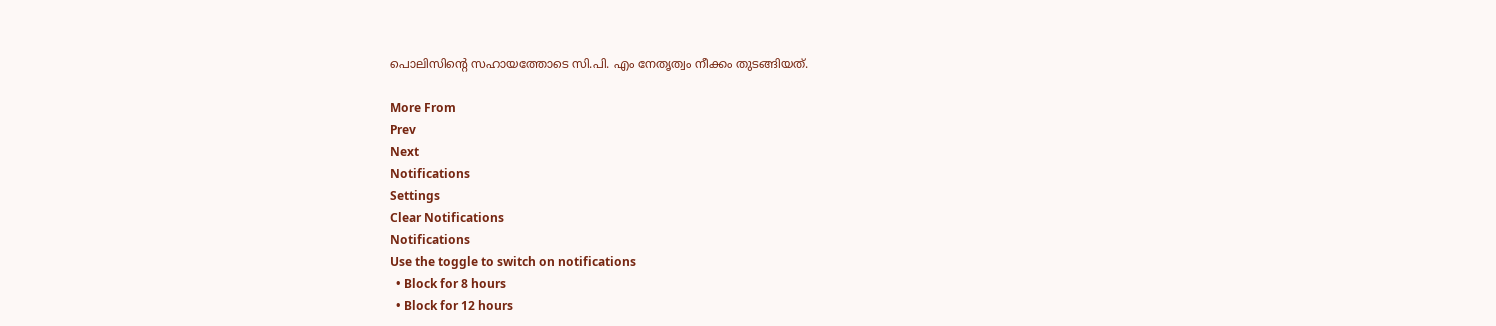പൊലിസിന്റെ സഹായത്തോടെ സി.പി. എം നേതൃത്വം നീക്കം തുടങ്ങിയത്.

More From
Prev
Next
Notifications
Settings
Clear Notifications
Notifications
Use the toggle to switch on notifications
  • Block for 8 hours
  • Block for 12 hours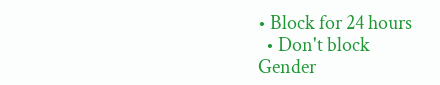• Block for 24 hours
  • Don't block
Gender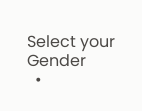Select your Gender
  •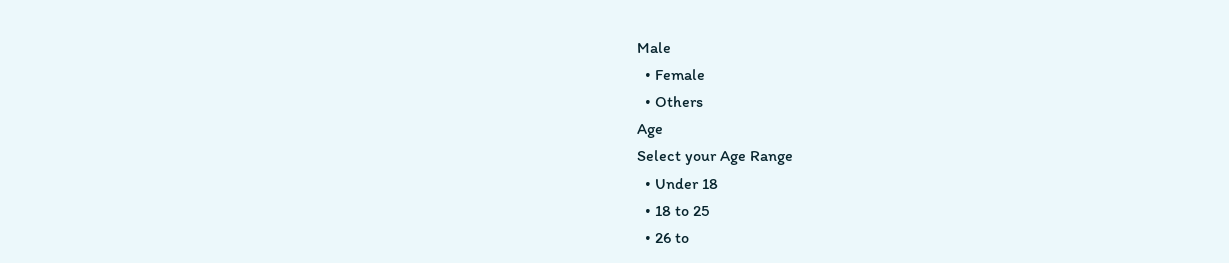Male
  • Female
  • Others
Age
Select your Age Range
  • Under 18
  • 18 to 25
  • 26 to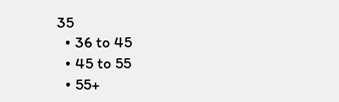35
  • 36 to 45
  • 45 to 55
  • 55+